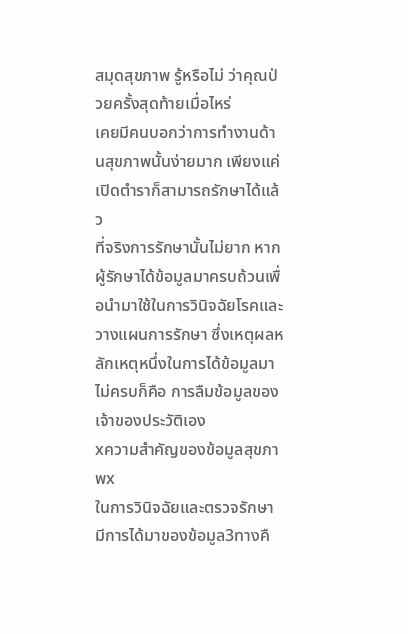สมุดสุขภาพ รู้หรือไม่ ว่าคุณป่วยครั้งสุดท้ายเมื่อไหร่
เคยมีคนบอกว่าการทำงานด้านสุขภาพนั้นง่ายมาก เพียงแค่เปิดตำราก็สามารถรักษาได้แล้ว
ที่จริงการรักษานั้นไม่ยาก หากผู้รักษาได้ข้อมูลมาครบถ้วนเพื่อนำมาใช้ในการวินิจฉัยโรคและวางแผนการรักษา ซึ่งเหตุผลหลักเหตุหนึ่งในการได้ข้อมูลมาไม่ครบก็คือ การลืมข้อมูลของเจ้าของประวัติเอง
xความสำคัญของข้อมูลสุขภาพx
ในการวินิจฉัยและตรวจรักษา มีการได้มาของข้อมูล3ทางคื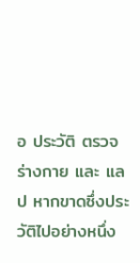อ ประวัติ ตรวจร่างกาย และ แลป หากขาดซึ่งประวัติไปอย่างหนึ่ง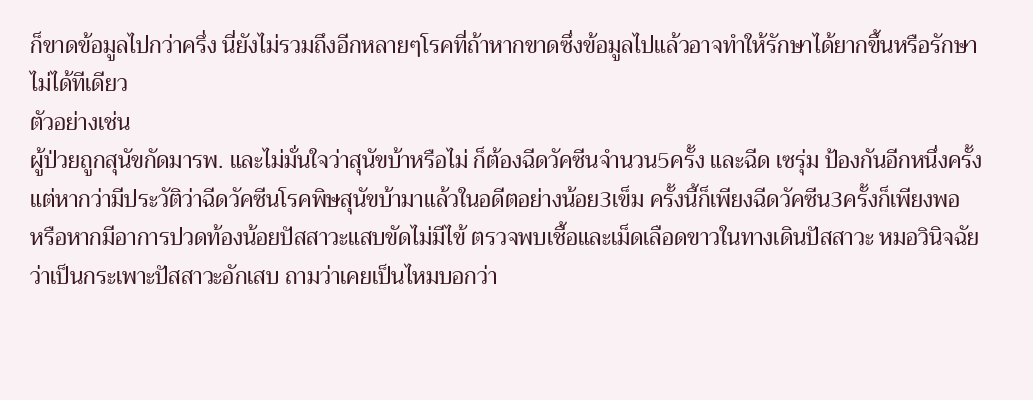ก็ขาดข้อมูลไปกว่าครึ่ง นี่ยังไม่รวมถึงอีกหลายๆโรคที่ถ้าหากขาดซึ่งข้อมูลไปแล้วอาจทำให้รักษาได้ยากขึ้นหรือรักษาไม่ได้ทีเดียว
ตัวอย่างเช่น
ผู้ป่วยถูกสุนัขกัดมารพ. และไม่มั่นใจว่าสุนัขบ้าหรือไม่ ก็ต้องฉีดวัคซีนจำนวน5ครั้ง และฉีด เซรุ่ม ป้องกันอีกหนึ่งครั้ง แต่หากว่ามีประวัติว่าฉีดวัคซีนโรคพิษสุนัขบ้ามาแล้วในอดีตอย่างน้อย3เข็ม ครั้งนี้ก็เพียงฉีดวัคซีน3ครั้งก็เพียงพอ
หรือหากมีอาการปวดท้องน้อยปัสสาวะแสบขัดไม่มีไข้ ตรวจพบเชื้อและเม็ดเลือดขาวในทางเดินปัสสาวะ หมอวินิจฉัยว่าเป็นกระเพาะปัสสาวะอักเสบ ถามว่าเคยเป็นไหมบอกว่า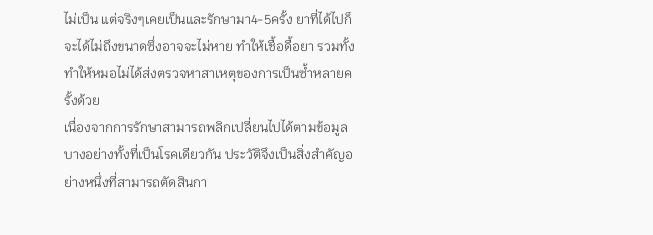ไม่เป็น แต่จริงๆเคยเป็นและรักษามา4-5ครั้ง ยาที่ได้ไปก็จะได้ไม่ถึงขนาดซึ่งอาจจะไม่หาย ทำให้เชื้อดื้อยา รวมทั้งทำให้หมอไม่ได้ส่งตรวจหาสาเหตุของการเป็นซ้ำหลายครั้งด้วย
เนื่องจากการรักษาสามารถพลิกเปลี่ยนไปได้ตามข้อมูลบางอย่างทั้งที่เป็นโรคเดียวกัน ประวัติจึงเป็นสิ่งสำคัญอย่างหนึ่งที่สามารถตัดสินกา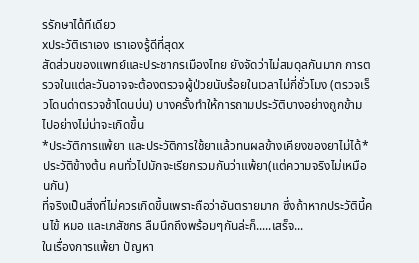รรักษาได้ทีเดียว
xประวัติเราเอง เราเองรู้ดีที่สุดx
สัดส่วนของแพทย์และประชากรเมืองไทย ยังจัดว่าไม่สมดุลกันมาก การตรวจในแต่ละวันอาจจะต้องตรวจผู้ป่วยนับร้อยในเวลาไม่กี่ชั่วโมง (ตรวจเร็วโดนด่าตรวจช้าโดนบ่น) บางครั้งทำให้การถามประวัติบางอย่างถูกข้ามไปอย่างไม่น่าจะเกิดขึ้น
*ประวัติการแพ้ยา และประวัติการใช้ยาแล้วทนผลข้างเคียงของยาไม่ได้*
ประวัติข้างต้น คนทั่วไปมักจะเรียกรวมกันว่าแพ้ยา(แต่ความจริงไม่เหมือนกัน)
ที่จริงเป็นสิ่งที่ไม่ควรเกิดขึ้นเพราะถือว่าอันตรายมาก ซึ่งถ้าหากประวัตินี้คนไข้ หมอ และเภสัชกร ลืมนึกถึงพร้อมๆกันล่ะก็.....เสร็จ...
ในเรื่องการแพ้ยา ปัญหา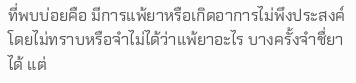ที่พบบ่อยคือ มีการแพ้ยาหรือเกิดอาการไม่พึงประสงค์โดยไม่ทราบหรือจำไม่ได้ว่าแพ้ยาอะไร บางครั้งจำชื่ยาได้ แต่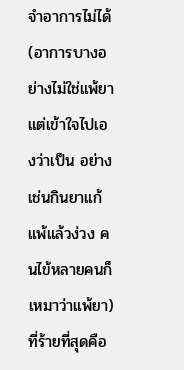จำอาการไม่ได้(อาการบางอย่างไม่ใช่แพ้ยา แต่เข้าใจไปเองว่าเป็น อย่างเช่นกินยาแก้แพ้แล้วง่วง คนไข้หลายคนก็เหมาว่าแพ้ยา) ที่ร้ายที่สุดคือ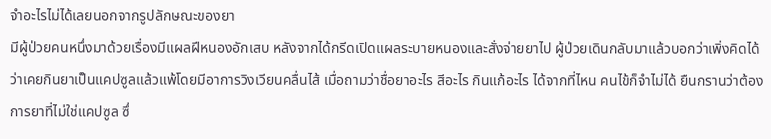จำอะไรไม่ได้เลยนอกจากรูปลักษณะของยา
มีผู้ป่วยคนหนึ่งมาด้วยเรื่องมีแผลฝีหนองอักเสบ หลังจากได้กรีดเปิดแผลระบายหนองและสั่งจ่ายยาไป ผู้ป่วยเดินกลับมาแล้วบอกว่าเพิ่งคิดได้ว่าเคยกินยาเป็นแคปซูลแล้วแพ้โดยมีอาการวิงเวียนคลื่นไส้ เมื่อถามว่าชื่อยาอะไร สีอะไร กินแก้อะไร ได้จากที่ไหน คนไข้ก็จำไม่ได้ ยืนกรานว่าต้องการยาที่ไม่ใช่แคปซูล ซึ่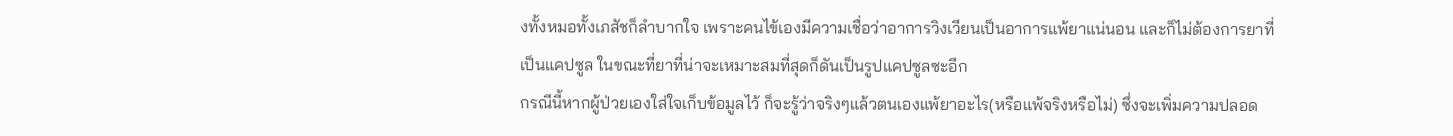งทั้งหมอทั้งเภสัชก็ลำบากใจ เพราะคนไข้เองมีความเชื่อว่าอาการวิงเวียนเป็นอาการแพ้ยาแน่นอน และก็ไม่ต้องการยาที่เป็นแคปซูล ในขณะที่ยาที่น่าจะเหมาะสมที่สุดก็ดันเป็นรูปแคปซูลซะอีก
กรณีนี้หากผู้ป่วยเองใส่ใจเก็บข้อมูลไว้ ก็จะรู้ว่าจริงๆแล้วตนเองแพ้ยาอะไร(หรือแพ้จริงหรือไม่) ซึ่งจะเพิ่มความปลอด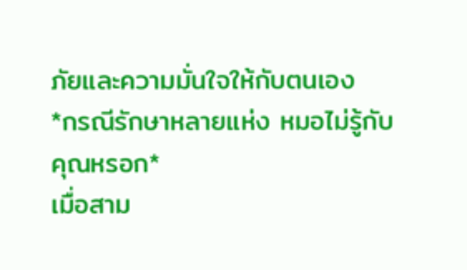ภัยและความมั่นใจให้กับตนเอง
*กรณีรักษาหลายแห่ง หมอไม่รู้กับคุณหรอก*
เมื่อสาม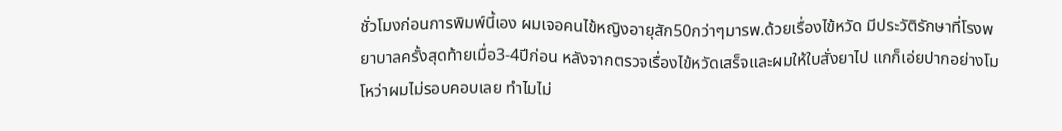ชั่วโมงก่อนการพิมพ์นี้เอง ผมเจอคนไข้หญิงอายุสัก50กว่าๆมารพ.ด้วยเรื่องไข้หวัด มีประวัติรักษาที่โรงพยาบาลครั้งสุดท้ายเมื่อ3-4ปีก่อน หลังจากตรวจเรื่องไข้หวัดเสร็จและผมให้ใบสั่งยาไป แกก็เอ่ยปากอย่างโมโหว่าผมไม่รอบคอบเลย ทำไมไม่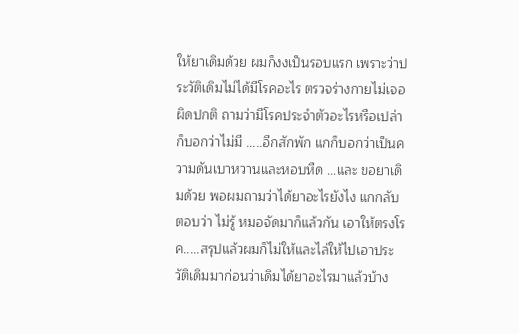ให้ยาเดิมด้วย ผมก็งงเป็นรอบแรก เพราะว่าประวัติเดิมไม่ได้มีโรคอะไร ตรวจร่างกายไม่เจอผิดปกติ ถามว่ามีโรคประจำตัวอะไรหรือเปล่าก็บอกว่าไม่มี .....อีกสักพัก แกก็บอกว่าเป็นความดันเบาหวานและหอบหืด ...และ ขอยาเดิมด้วย พอผมถามว่าได้ยาอะไรยังไง แกกลับตอบว่า ไม่รู้ หมอจัดมาก็แล้วกัน เอาให้ตรงโรค.....สรุปแล้วผมก็ไม่ให้และไล่ให้ไปเอาประวัติเดิมมาก่อนว่าเดิมได้ยาอะไรมาแล้วบ้าง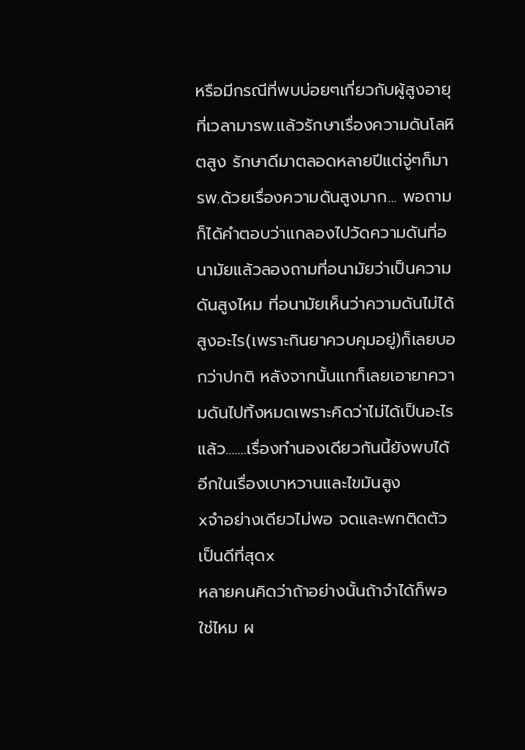หรือมีกรณีที่พบบ่อยๆเกี่ยวกับผู้สูงอายุ ที่เวลามารพ.แล้วรักษาเรื่องความดันโลหิตสูง รักษาดีมาตลอดหลายปีแต่จู่ๆก็มารพ.ด้วยเรื่องความดันสูงมาก... พอถามก็ได้คำตอบว่าแกลองไปวัดความดันที่อนามัยแล้วลองถามที่อนามัยว่าเป็นความดันสูงไหม ที่อนามัยเห็นว่าความดันไม่ได้สูงอะไร(เพราะกินยาควบคุมอยู่)ก็เลยบอกว่าปกติ หลังจากนั้นแกก็เลยเอายาความดันไปทิ้งหมดเพราะคิดว่าไม่ได้เป็นอะไรแล้ว.......เรื่องทำนองเดียวกันนี้ยังพบได้อีกในเรื่องเบาหวานและไขมันสูง
xจำอย่างเดียวไม่พอ จดและพกติดตัวเป็นดีที่สุดx
หลายคนคิดว่าถ้าอย่างนั้นถ้าจำได้ก็พอใช่ไหม ผ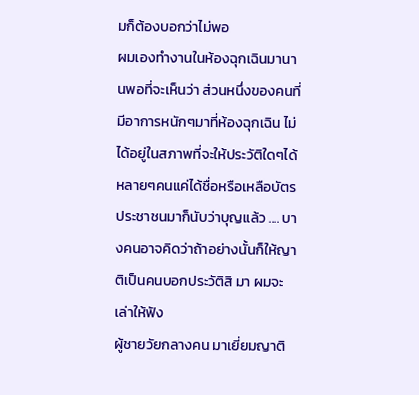มก็ต้องบอกว่าไม่พอ
ผมเองทำงานในห้องฉุกเฉินมานานพอที่จะเห็นว่า ส่วนหนึ่งของคนที่มีอาการหนักๆมาที่ห้องฉุกเฉิน ไม่ได้อยู่ในสภาพที่จะให้ประวัติใดๆได้ หลายๆคนแค่ได้ชื่อหรือเหลือบัตรประชาชนมาก็นับว่าบุญแล้ว .... บางคนอาจคิดว่าถ้าอย่างนั้นก็ให้ญาติเป็นคนบอกประวัติสิ มา ผมจะเล่าให้ฟัง
ผู้ชายวัยกลางคน มาเยี่ยมญาติ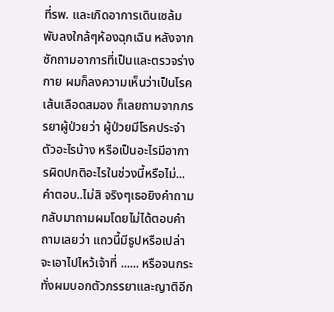ที่รพ. และเกิดอาการเดินเซล้มพับลงใกล้ๆห้องฉุกเฉิน หลังจากซักถามอาการที่เป็นและตรวจร่างกาย ผมก็ลงความเห็นว่าเป็นโรคเส้นเลือดสมอง ก็เลยถามจากภรรยาผู้ป่วยว่า ผู้ป่วยมีโรคประจำตัวอะไรบ้าง หรือเป็นอะไรมีอาการผิดปกติอะไรในช่วงนี้หรือไม่... คำตอบ..ไม่สิ จริงๆเธอยิงคำถามกลับมาถามผมโดยไม่ได้ตอบคำถามเลยว่า แถวนี้มีธูปหรือเปล่า จะเอาไปไหว้เจ้าที่ ...... หรือจนกระทั่งผมบอกตัวภรรยาและญาติอีก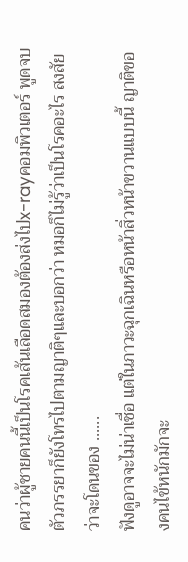คนว่าผู้ชายคนนี้เป็นโรคเส้นเลือดสมองต้องส่งไปx-rayคอมพิวเตอร์ พูดจบตัวภรรยาก็ยังโทรไปตามญาติๆและบอกว่า หมอก็ไม่รู้ว่าเป็นโรคอะไร สงสัยว่าจะโดนของ ......
ฟังดูอาจจะไม่น่าเชื่อ แต่ในภาวะฉุกเฉินหรือหน้าสิ่วหน้าขวานแบบนี้ ญาติของคนไข้หนักมักจะ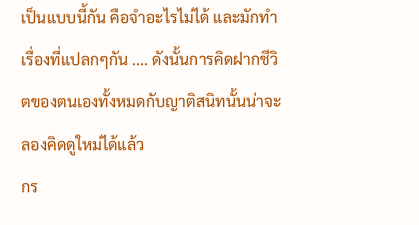เป็นแบบนี้กัน คือจำอะไรไม่ได้ และมักทำเรื่องที่แปลกๆกัน .... ดังนั้นการคิดฝากชีวิตของตนเองทั้งหมดกับญาติสนิทนั้นน่าจะลองคิดดูใหม่ได้แล้ว
กร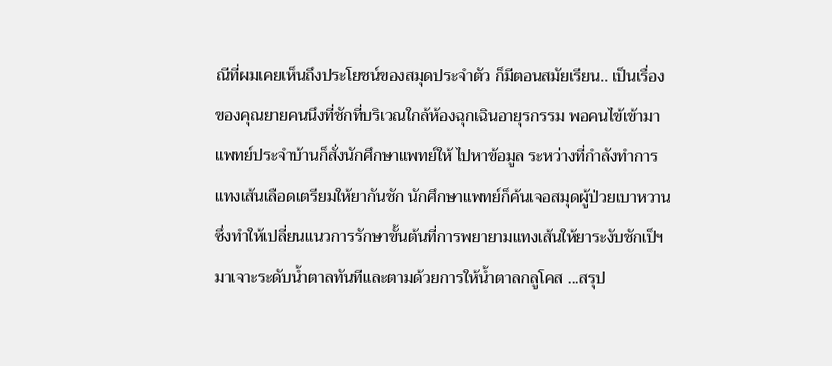ณีที่ผมเคยเห็นถึงประโยชน์ของสมุดประจำตัว ก็มีตอนสมัยเรียน.. เป็นเรื่องของคุณยายคนนึงที่ชักที่บริเวณใกล้ห้องฉุกเฉินอายุรกรรม พอคนไข้เข้ามา แพทย์ประจำบ้านก็สั่งนักศึกษาแพทย์ให้ ไปหาข้อมูล ระหว่างที่กำลังทำการแทงเส้นเลือดเตรียมให้ยากันชัก นักศึกษาแพทย์ก็ค้นเจอสมุดผู้ป่วยเบาหวาน ซึ่งทำให้เปลี่ยนแนวการรักษาขั้นต้นที่การพยายามแทงเส้นให้ยาระงับชักเป็ฯมาเจาะระดับน้ำตาลทันทีและตามด้วยการให้น้ำตาลกลูโคส ...สรุป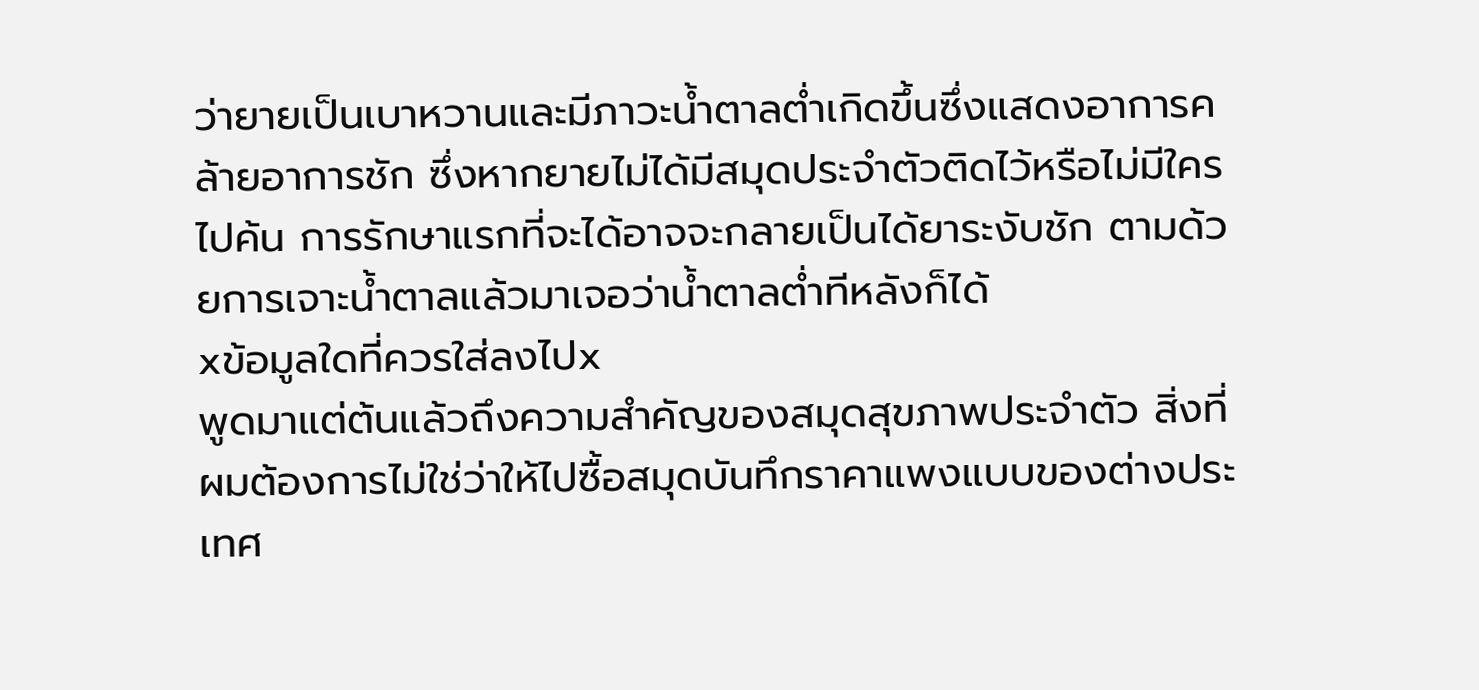ว่ายายเป็นเบาหวานและมีภาวะน้ำตาลต่ำเกิดขึ้นซึ่งแสดงอาการคล้ายอาการชัก ซึ่งหากยายไม่ได้มีสมุดประจำตัวติดไว้หรือไม่มีใครไปค้น การรักษาแรกที่จะได้อาจจะกลายเป็นได้ยาระงับชัก ตามด้วยการเจาะน้ำตาลแล้วมาเจอว่าน้ำตาลต่ำทีหลังก็ได้
xข้อมูลใดที่ควรใส่ลงไปx
พูดมาแต่ต้นแล้วถึงความสำคัญของสมุดสุขภาพประจำตัว สิ่งที่ผมต้องการไม่ใช่ว่าให้ไปซื้อสมุดบันทึกราคาแพงแบบของต่างประเทศ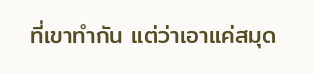ที่เขาทำกัน แต่ว่าเอาแค่สมุด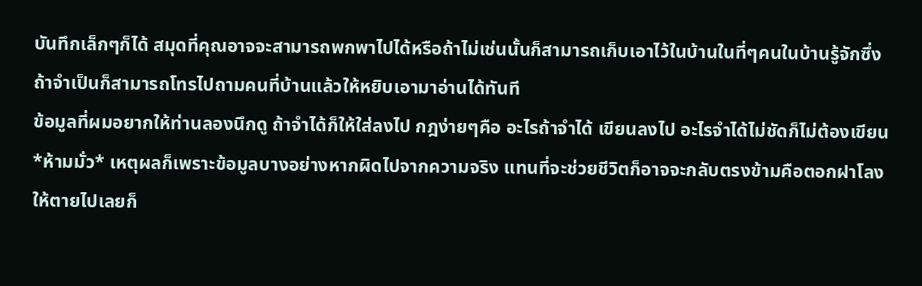บันทึกเล็กๆก็ได้ สมุดที่คุณอาจจะสามารถพกพาไปได้หรือถ้าไม่เช่นนั้นก็สามารถเก็บเอาไว้ในบ้านในที่ๆคนในบ้านรู้จักซึ่งถ้าจำเป็นก็สามารถโทรไปถามคนที่บ้านแล้วให้หยิบเอามาอ่านได้ทันที
ข้อมูลที่ผมอยากให้ท่านลองนึกดู ถ้าจำได้ก็ให้ใส่ลงไป กฎง่ายๆคือ อะไรถ้าจำได้ เขียนลงไป อะไรจำได้ไม่ชัดก็ไม่ต้องเขียน *ห้ามมั่ว* เหตุผลก็เพราะข้อมูลบางอย่างหากผิดไปจากความจริง แทนที่จะช่วยชีวิตก็อาจจะกลับตรงข้ามคือตอกฝาโลงให้ตายไปเลยก็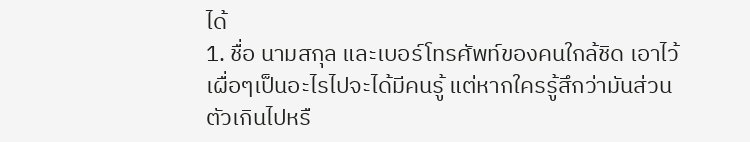ได้
1. ชื่อ นามสกุล และเบอร์โทรศัพท์ของคนใกล้ชิด เอาไว้เผื่อๆเป็นอะไรไปจะได้มีคนรู้ แต่หากใครรู้สึกว่ามันส่วนตัวเกินไปหรื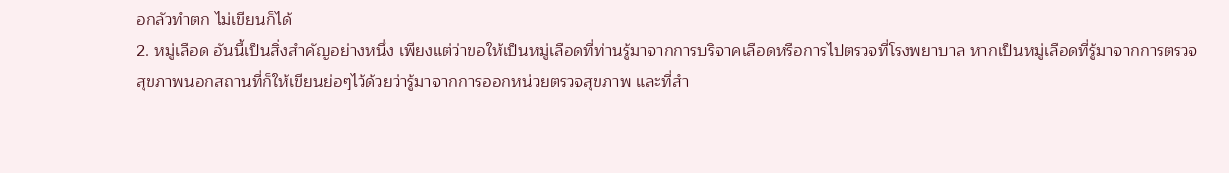อกลัวทำตก ไม่เขียนก็ได้
2. หมู่เลือด อันนี้เป็นสิ่งสำคัญอย่างหนึ่ง เพียงแต่ว่าขอให้เป็นหมู่เลือดที่ท่านรู้มาจากการบริจาคเลือดหรือการไปตรวจที่โรงพยาบาล หากเป็นหมู่เลือดที่รู้มาจากการตรวจสุขภาพนอกสถานที่ก็ให้เขียนย่อๆไว้ด้วยว่ารู้มาจากการออกหน่วยตรวจสุขภาพ และที่สำ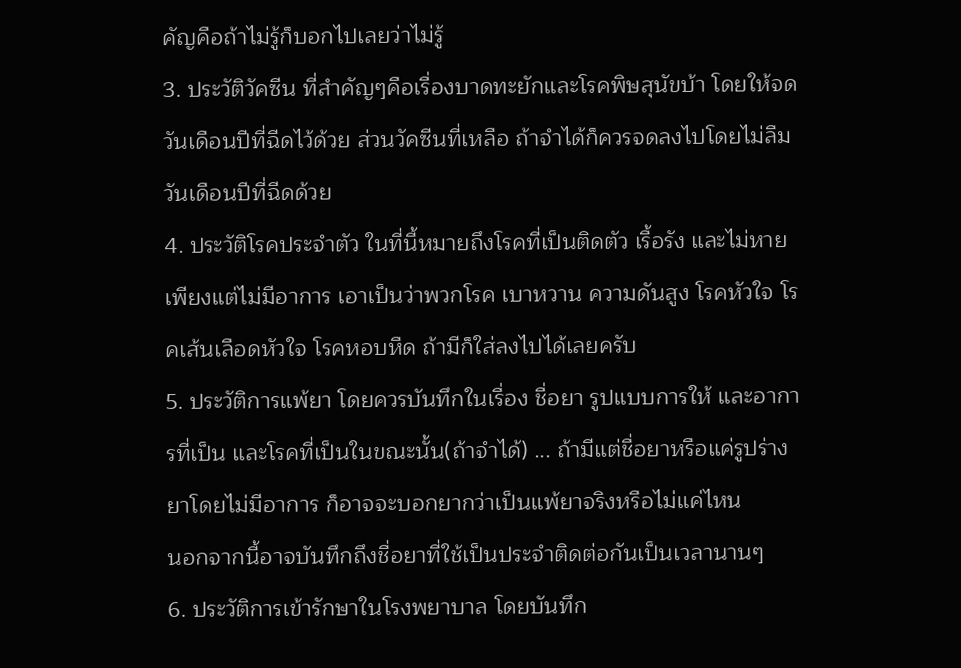คัญคือถ้าไม่รู้ก็บอกไปเลยว่าไม่รู้
3. ประวัติวัคซีน ที่สำคัญๆคือเรื่องบาดทะยักและโรคพิษสุนัขบ้า โดยให้จดวันเดือนปีที่ฉีดไว้ด้วย ส่วนวัคซีนที่เหลือ ถ้าจำได้ก็ควรจดลงไปโดยไม่ลืมวันเดือนปีที่ฉีดด้วย
4. ประวัติโรคประจำตัว ในที่นี้หมายถึงโรคที่เป็นติดตัว เรื้อรัง และไม่หายเพียงแต่ไม่มีอาการ เอาเป็นว่าพวกโรค เบาหวาน ความดันสูง โรคหัวใจ โรคเส้นเลือดหัวใจ โรคหอบหืด ถ้ามีก็ใส่ลงไปได้เลยครับ
5. ประวัติการแพ้ยา โดยควรบันทึกในเรื่อง ชื่อยา รูปแบบการให้ และอาการที่เป็น และโรคที่เป็นในขณะนั้น(ถ้าจำได้) ... ถ้ามีแต่ชื่อยาหรือแค่รูปร่างยาโดยไม่มีอาการ ก็อาจจะบอกยากว่าเป็นแพ้ยาจริงหรือไม่แค่ไหน
นอกจากนี้อาจบันทึกถึงชื่อยาที่ใช้เป็นประจำติดต่อกันเป็นเวลานานๆ
6. ประวัติการเข้ารักษาในโรงพยาบาล โดยบันทึก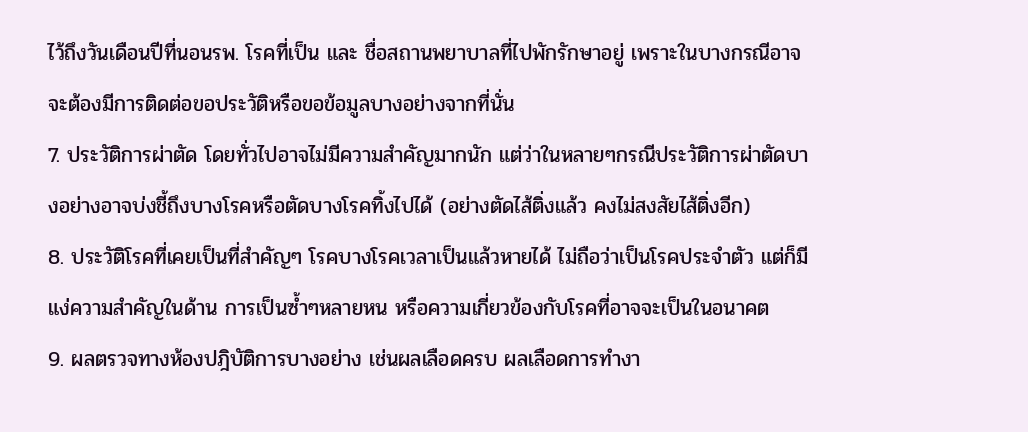ไว้ถึงวันเดือนปีที่นอนรพ. โรคที่เป็น และ ชื่อสถานพยาบาลที่ไปพักรักษาอยู่ เพราะในบางกรณีอาจจะต้องมีการติดต่อขอประวัติหรือขอข้อมูลบางอย่างจากที่นั่น
7. ประวัติการผ่าตัด โดยทั่วไปอาจไม่มีความสำคัญมากนัก แต่ว่าในหลายๆกรณีประวัติการผ่าตัดบางอย่างอาจบ่งชี้ถึงบางโรคหรือตัดบางโรคทิ้งไปได้ (อย่างตัดไส้ติ่งแล้ว คงไม่สงสัยไส้ติ่งอีก)
8. ประวัติโรคที่เคยเป็นที่สำคัญๆ โรคบางโรคเวลาเป็นแล้วหายได้ ไม่ถือว่าเป็นโรคประจำตัว แต่ก็มีแง่ความสำคัญในด้าน การเป็นซ้ำๆหลายหน หรือความเกี่ยวข้องกับโรคที่อาจจะเป็นในอนาคต
9. ผลตรวจทางห้องปฎิบัติการบางอย่าง เช่นผลเลือดครบ ผลเลือดการทำงา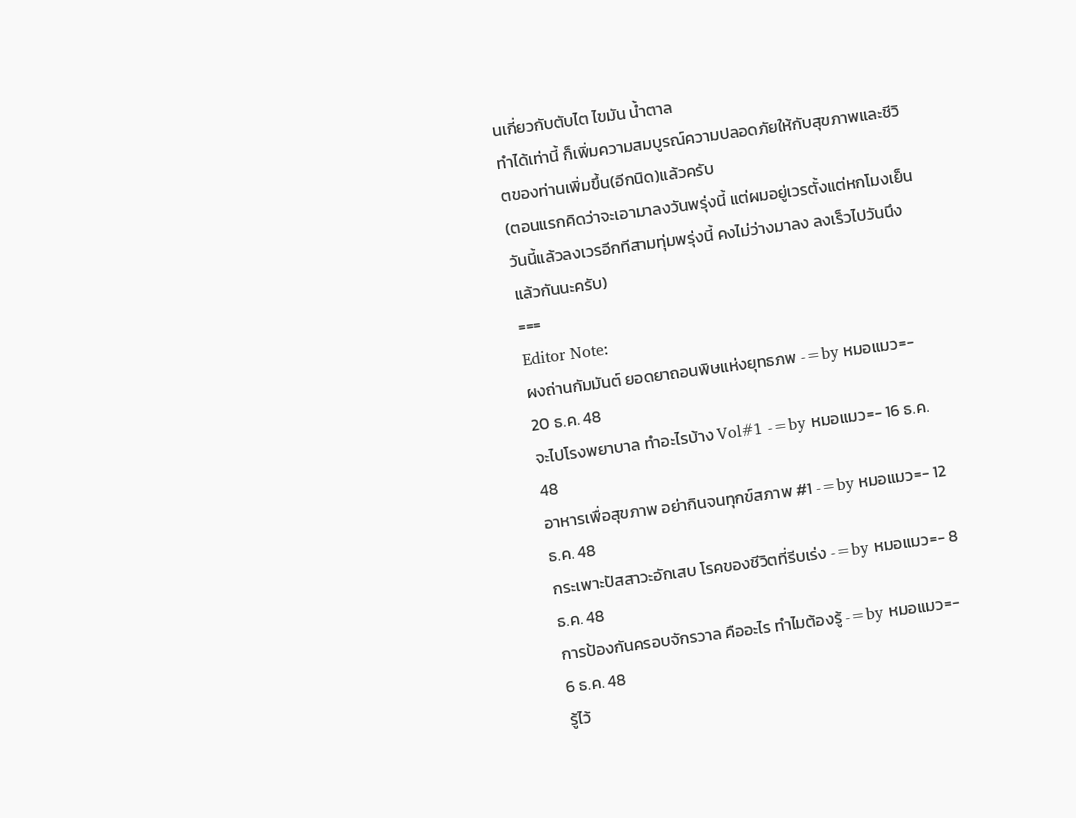นเกี่ยวกับตับไต ไขมัน น้ำตาล
ทำได้เท่านี้ ก็เพิ่มความสมบูรณ์ความปลอดภัยให้กับสุขภาพและชีวิตของท่านเพิ่มขึ้น(อีกนิด)แล้วครับ
(ตอนแรกคิดว่าจะเอามาลงวันพรุ่งนี้ แต่ผมอยู่เวรตั้งแต่หกโมงเย็นวันนี้แล้วลงเวรอีกทีสามทุ่มพรุ่งนี้ คงไม่ว่างมาลง ลงเร็วไปวันนึงแล้วกันนะครับ)
===
Editor Note:
ผงถ่านกัมมันต์ ยอดยาถอนพิษแห่งยุทธภพ -=by หมอแมว=- 20 ธ.ค. 48
จะไปโรงพยาบาล ทำอะไรบ้าง Vol#1 -=by หมอแมว=- 16 ธ.ค. 48
อาหารเพื่อสุขภาพ อย่ากินจนทุกข์สภาพ #1 -=by หมอแมว=- 12 ธ.ค. 48
กระเพาะปัสสาวะอักเสบ โรคของชีวิตที่รีบเร่ง -=by หมอแมว=- 8 ธ.ค. 48
การป้องกันครอบจักรวาล คืออะไร ทำไมต้องรู้ -=by หมอแมว=- 6 ธ.ค. 48
รู้ไว้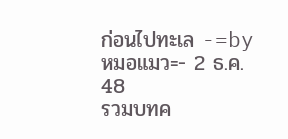ก่อนไปทะเล -=by หมอแมว=- 2 ธ.ค. 48
รวมบทค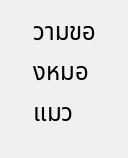วามของหมอแมว